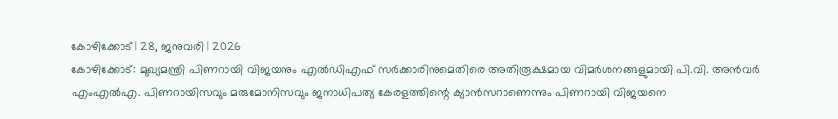കോഴിക്കോട് | 28, ജനുവരി | 2026
കോഴിക്കോട്: മുഖ്യമന്ത്രി പിണറായി വിജയനും എൽഡിഎഫ് സർക്കാരിനുമെതിരെ അതിരൂക്ഷമായ വിമർശനങ്ങളുമായി പി.വി. അൻവർ എംഎൽഎ. പിണറായിസവും മരുമോനിസവും ജനാധിപത്യ കേരളത്തിന്റെ ക്യാൻസറാണെന്നും പിണറായി വിജയനെ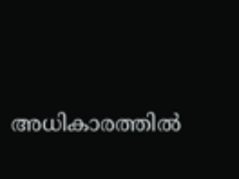അധികാരത്തിൽ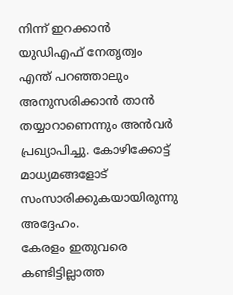നിന്ന് ഇറക്കാൻ യുഡിഎഫ് നേതൃത്വം എന്ത് പറഞ്ഞാലും അനുസരിക്കാൻ താൻ തയ്യാറാണെന്നും അൻവർ പ്രഖ്യാപിച്ചു. കോഴിക്കോട്ട് മാധ്യമങ്ങളോട് സംസാരിക്കുകയായിരുന്നു അദ്ദേഹം.
കേരളം ഇതുവരെ കണ്ടിട്ടില്ലാത്ത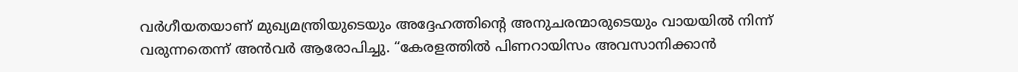വർഗീയതയാണ് മുഖ്യമന്ത്രിയുടെയും അദ്ദേഹത്തിന്റെ അനുചരന്മാരുടെയും വായയിൽ നിന്ന് വരുന്നതെന്ന് അൻവർ ആരോപിച്ചു. “കേരളത്തിൽ പിണറായിസം അവസാനിക്കാൻ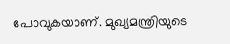പോവുകയാണ്. മുഖ്യമന്ത്രിയുടെ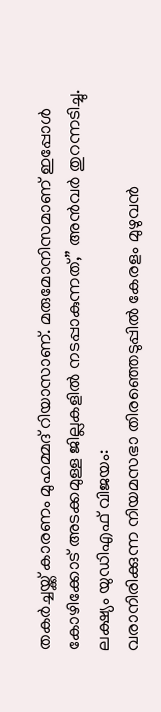തകർച്ചയ്ക്ക് കാരണം മുഹമ്മദ് റിയാസാണ്. മരുമോനിസമാണ് ഇപ്പോൾ കോഴിക്കോട് അടക്കമുള്ള ജില്ലകളിൽ നടപ്പാകുന്നത്,” അൻവർ തുറന്നടിച്ചു.
ലക്ഷ്യം യുഡിഎഫ് വിജയം:
വരാനിരിക്കുന്ന നിയമസഭാ തിരഞ്ഞെടുപ്പിൽ കേരളം മുഴുവൻ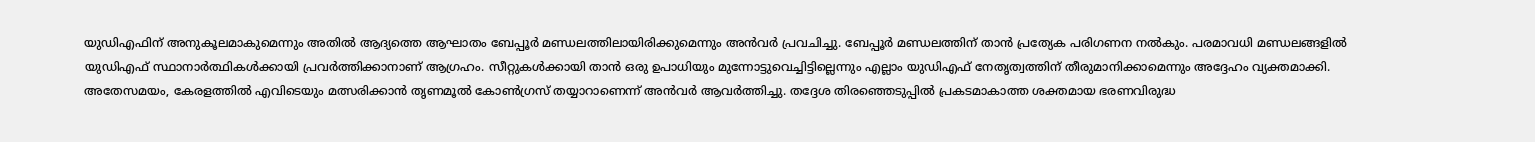യുഡിഎഫിന് അനുകൂലമാകുമെന്നും അതിൽ ആദ്യത്തെ ആഘാതം ബേപ്പൂർ മണ്ഡലത്തിലായിരിക്കുമെന്നും അൻവർ പ്രവചിച്ചു. ബേപ്പൂർ മണ്ഡലത്തിന് താൻ പ്രത്യേക പരിഗണന നൽകും. പരമാവധി മണ്ഡലങ്ങളിൽ യുഡിഎഫ് സ്ഥാനാർത്ഥികൾക്കായി പ്രവർത്തിക്കാനാണ് ആഗ്രഹം. സീറ്റുകൾക്കായി താൻ ഒരു ഉപാധിയും മുന്നോട്ടുവെച്ചിട്ടില്ലെന്നും എല്ലാം യുഡിഎഫ് നേതൃത്വത്തിന് തീരുമാനിക്കാമെന്നും അദ്ദേഹം വ്യക്തമാക്കി.
അതേസമയം, കേരളത്തിൽ എവിടെയും മത്സരിക്കാൻ തൃണമൂൽ കോൺഗ്രസ് തയ്യാറാണെന്ന് അൻവർ ആവർത്തിച്ചു. തദ്ദേശ തിരഞ്ഞെടുപ്പിൽ പ്രകടമാകാത്ത ശക്തമായ ഭരണവിരുദ്ധ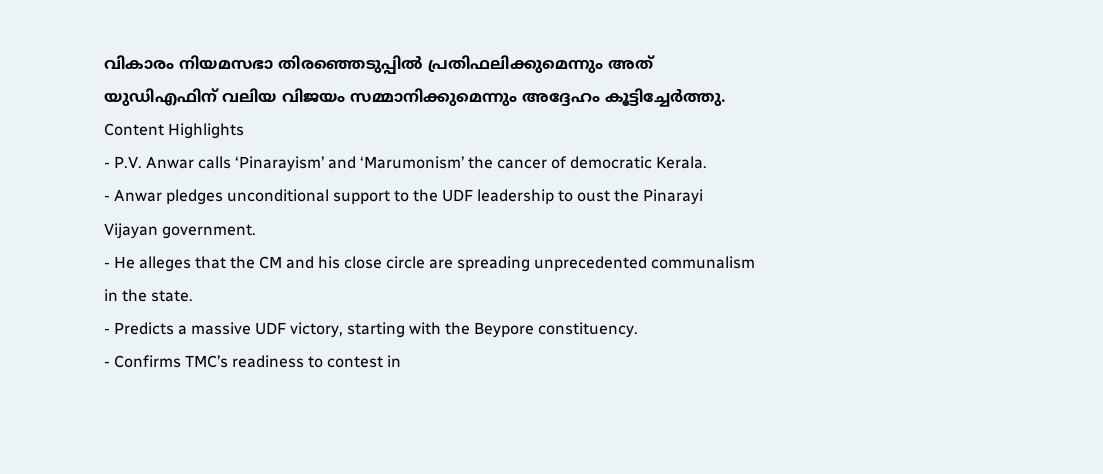വികാരം നിയമസഭാ തിരഞ്ഞെടുപ്പിൽ പ്രതിഫലിക്കുമെന്നും അത് യുഡിഎഫിന് വലിയ വിജയം സമ്മാനിക്കുമെന്നും അദ്ദേഹം കൂട്ടിച്ചേർത്തു.
Content Highlights
- P.V. Anwar calls ‘Pinarayism’ and ‘Marumonism’ the cancer of democratic Kerala.
- Anwar pledges unconditional support to the UDF leadership to oust the Pinarayi Vijayan government.
- He alleges that the CM and his close circle are spreading unprecedented communalism in the state.
- Predicts a massive UDF victory, starting with the Beypore constituency.
- Confirms TMC’s readiness to contest in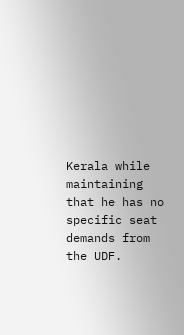Kerala while maintaining that he has no specific seat demands from the UDF.